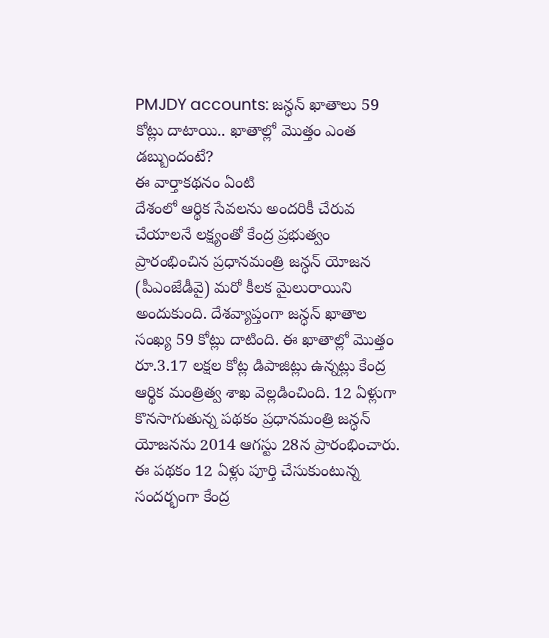PMJDY accounts: జన్ధన్ ఖాతాలు 59 కోట్లు దాటాయి.. ఖాతాల్లో మొత్తం ఎంత డబ్బుందంటే?
ఈ వార్తాకథనం ఏంటి
దేశంలో ఆర్థిక సేవలను అందరికీ చేరువ చేయాలనే లక్ష్యంతో కేంద్ర ప్రభుత్వం ప్రారంభించిన ప్రధానమంత్రి జన్ధన్ యోజన (పీఎంజేడీవై) మరో కీలక మైలురాయిని అందుకుంది. దేశవ్యాప్తంగా జన్ధన్ ఖాతాల సంఖ్య 59 కోట్లు దాటింది. ఈ ఖాతాల్లో మొత్తం రూ.3.17 లక్షల కోట్ల డిపాజిట్లు ఉన్నట్లు కేంద్ర ఆర్థిక మంత్రిత్వ శాఖ వెల్లడించింది. 12 ఏళ్లుగా కొనసాగుతున్న పథకం ప్రధానమంత్రి జన్ధన్ యోజనను 2014 ఆగస్టు 28న ప్రారంభించారు. ఈ పథకం 12 ఏళ్లు పూర్తి చేసుకుంటున్న సందర్భంగా కేంద్ర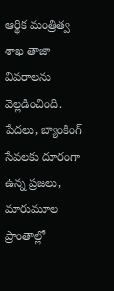ఆర్థిక మంత్రిత్వ శాఖ తాజా వివరాలను వెల్లడించింది. పేదలు, బ్యాంకింగ్ సేవలకు దూరంగా ఉన్న ప్రజలు, మారుమూల ప్రాంతాల్లో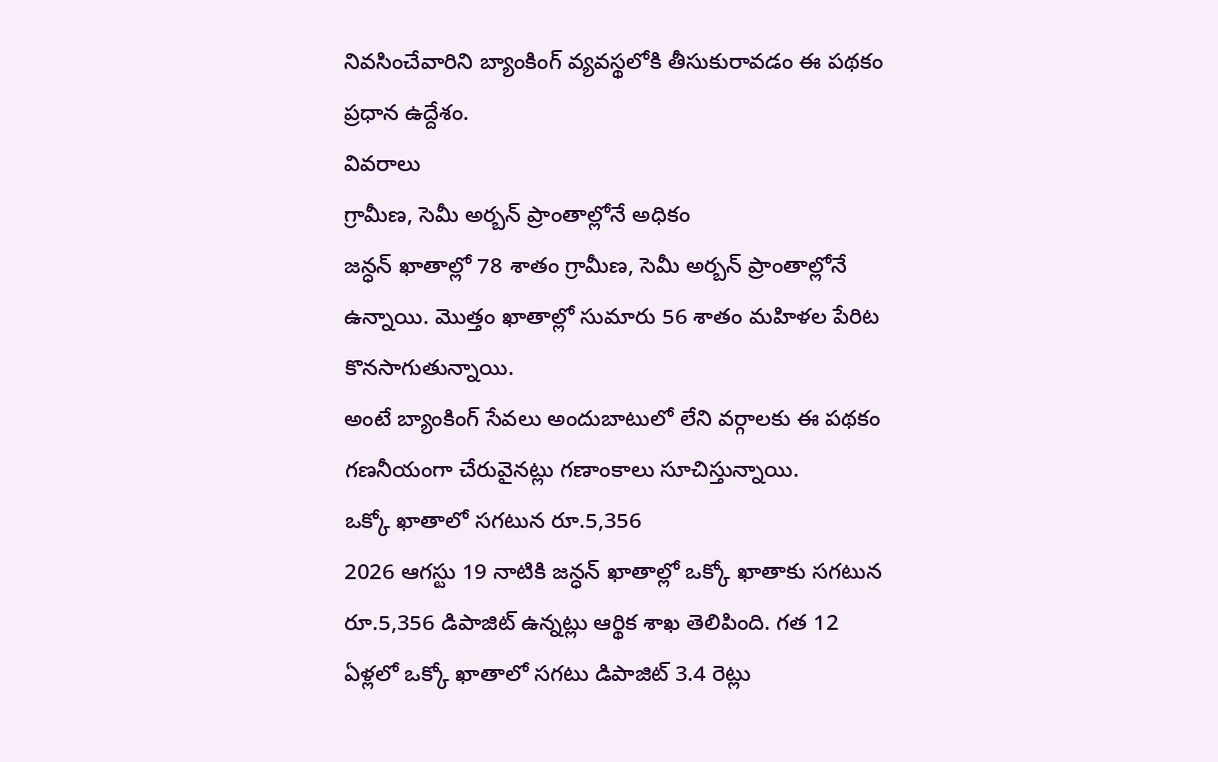నివసించేవారిని బ్యాంకింగ్ వ్యవస్థలోకి తీసుకురావడం ఈ పథకం ప్రధాన ఉద్దేశం.
వివరాలు
గ్రామీణ, సెమీ అర్బన్ ప్రాంతాల్లోనే అధికం
జన్ధన్ ఖాతాల్లో 78 శాతం గ్రామీణ, సెమీ అర్బన్ ప్రాంతాల్లోనే ఉన్నాయి. మొత్తం ఖాతాల్లో సుమారు 56 శాతం మహిళల పేరిట కొనసాగుతున్నాయి.
అంటే బ్యాంకింగ్ సేవలు అందుబాటులో లేని వర్గాలకు ఈ పథకం గణనీయంగా చేరువైనట్లు గణాంకాలు సూచిస్తున్నాయి.
ఒక్కో ఖాతాలో సగటున రూ.5,356
2026 ఆగస్టు 19 నాటికి జన్ధన్ ఖాతాల్లో ఒక్కో ఖాతాకు సగటున రూ.5,356 డిపాజిట్ ఉన్నట్లు ఆర్థిక శాఖ తెలిపింది. గత 12 ఏళ్లలో ఒక్కో ఖాతాలో సగటు డిపాజిట్ 3.4 రెట్లు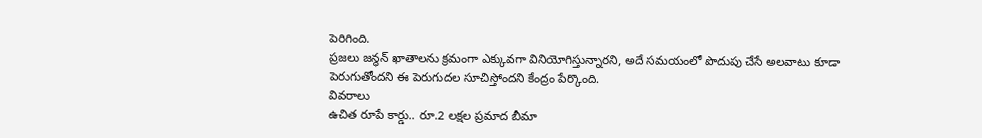పెరిగింది.
ప్రజలు జన్ధన్ ఖాతాలను క్రమంగా ఎక్కువగా వినియోగిస్తున్నారని, అదే సమయంలో పొదుపు చేసే అలవాటు కూడా పెరుగుతోందని ఈ పెరుగుదల సూచిస్తోందని కేంద్రం పేర్కొంది.
వివరాలు
ఉచిత రూపే కార్డు.. రూ.2 లక్షల ప్రమాద బీమా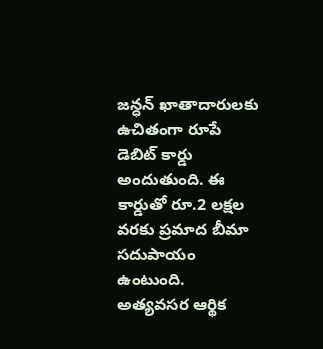జన్ధన్ ఖాతాదారులకు ఉచితంగా రూపే డెబిట్ కార్డు అందుతుంది. ఈ కార్డుతో రూ.2 లక్షల వరకు ప్రమాద బీమా సదుపాయం ఉంటుంది.
అత్యవసర ఆర్థిక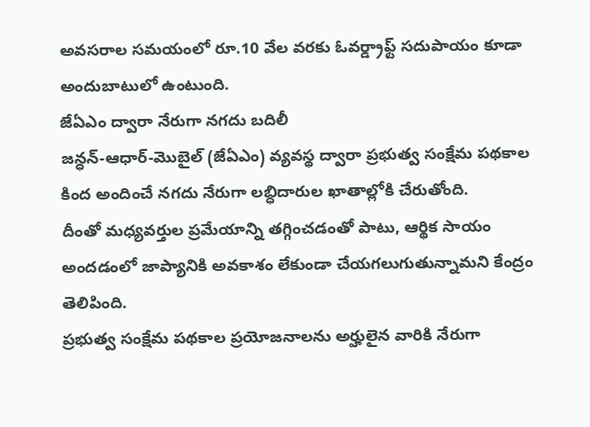అవసరాల సమయంలో రూ.10 వేల వరకు ఓవర్డ్రాఫ్ట్ సదుపాయం కూడా అందుబాటులో ఉంటుంది.
జేఏఎం ద్వారా నేరుగా నగదు బదిలీ
జన్ధన్-ఆధార్-మొబైల్ (జేఏఎం) వ్యవస్థ ద్వారా ప్రభుత్వ సంక్షేమ పథకాల కింద అందించే నగదు నేరుగా లబ్ధిదారుల ఖాతాల్లోకి చేరుతోంది.
దీంతో మధ్యవర్తుల ప్రమేయాన్ని తగ్గించడంతో పాటు, ఆర్థిక సాయం అందడంలో జాప్యానికి అవకాశం లేకుండా చేయగలుగుతున్నామని కేంద్రం తెలిపింది.
ప్రభుత్వ సంక్షేమ పథకాల ప్రయోజనాలను అర్హులైన వారికి నేరుగా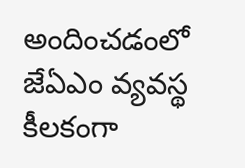అందించడంలో జేఏఎం వ్యవస్థ కీలకంగా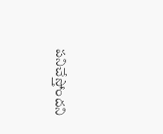పనిచేస్తోందని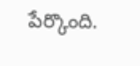పేర్కొంది.